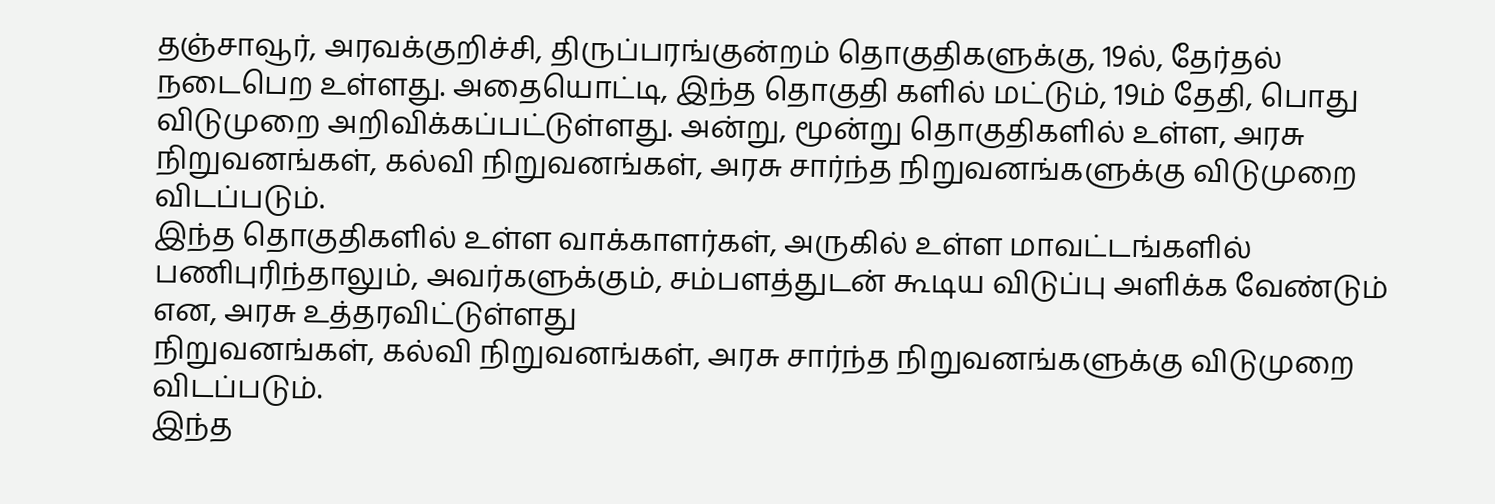தஞ்சாவூர், அரவக்குறிச்சி, திருப்பரங்குன்றம் தொகுதிகளுக்கு, 19ல், தேர்தல் நடைபெற உள்ளது. அதையொட்டி, இந்த தொகுதி களில் மட்டும், 19ம் தேதி, பொது விடுமுறை அறிவிக்கப்பட்டுள்ளது. அன்று, மூன்று தொகுதிகளில் உள்ள, அரசு
நிறுவனங்கள், கல்வி நிறுவனங்கள், அரசு சார்ந்த நிறுவனங்களுக்கு விடுமுறை விடப்படும்.
இந்த தொகுதிகளில் உள்ள வாக்காளர்கள், அருகில் உள்ள மாவட்டங்களில் பணிபுரிந்தாலும், அவர்களுக்கும், சம்பளத்துடன் கூடிய விடுப்பு அளிக்க வேண்டும் என, அரசு உத்தரவிட்டுள்ளது
நிறுவனங்கள், கல்வி நிறுவனங்கள், அரசு சார்ந்த நிறுவனங்களுக்கு விடுமுறை விடப்படும்.
இந்த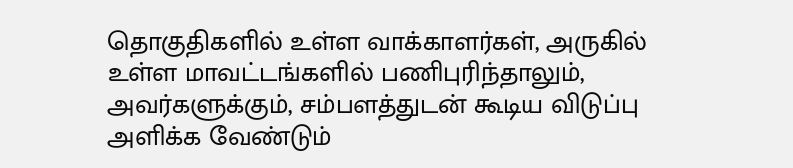தொகுதிகளில் உள்ள வாக்காளர்கள், அருகில் உள்ள மாவட்டங்களில் பணிபுரிந்தாலும், அவர்களுக்கும், சம்பளத்துடன் கூடிய விடுப்பு அளிக்க வேண்டும்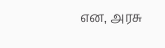என, அரசு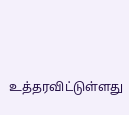உத்தரவிட்டுள்ளது